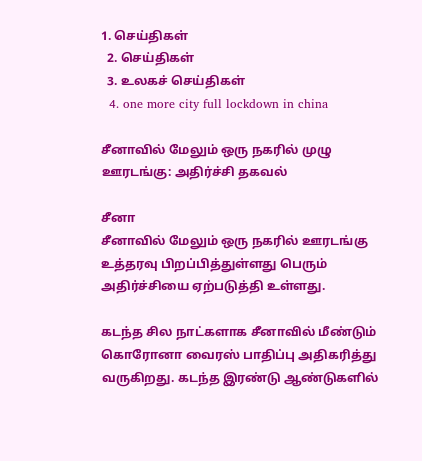1. செய்திகள்
  2. செய்திகள்
  3. உலகச் செய்திகள்
  4. one more city full lockdown in china

சீனாவில் மேலும் ஒரு நகரில் முழு ஊரடங்கு: அதிர்ச்சி தகவல்

சீனா
சீனாவில் மேலும் ஒரு நகரில் ஊரடங்கு உத்தரவு பிறப்பித்துள்ளது பெரும் அதிர்ச்சியை ஏற்படுத்தி உள்ளது.

கடந்த சில நாட்களாக சீனாவில் மீண்டும் கொரோனா வைரஸ் பாதிப்பு அதிகரித்து வருகிறது. கடந்த இரண்டு ஆண்டுகளில்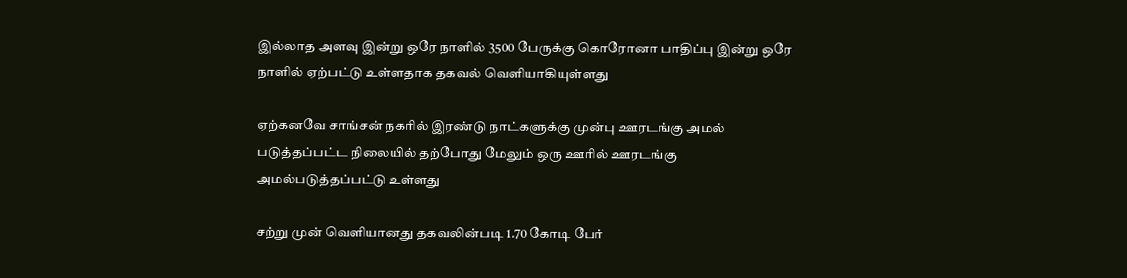இல்லாத அளவு இன்று ஒரே நாளில் 3500 பேருக்கு கொரோனா பாதிப்பு இன்று ஒரே நாளில் ஏற்பட்டு உள்ளதாக தகவல் வெளியாகியுள்ளது

ஏற்கனவே சாங்சன் நகரில் இரண்டு நாட்களுக்கு முன்பு ஊரடங்கு அமல் படுத்தப்பட்ட நிலையில் தற்போது மேலும் ஒரு ஊரில் ஊரடங்கு அமல்படுத்தப்பட்டு உள்ளது

சற்று முன் வெளியானது தகவலின்படி 1.70 கோடி பேர்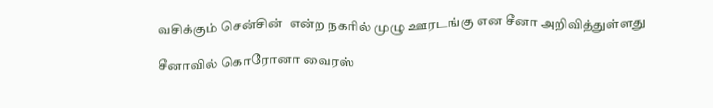வசிக்கும் சென்சின்  என்ற நகரில் முழு ஊரடங்கு என சீனா அறிவித்துள்ளது

சீனாவில் கொரோனா வைரஸ்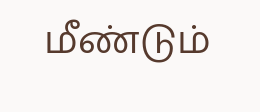மீண்டும்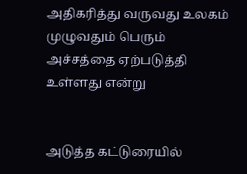அதிகரித்து வருவது உலகம் முழுவதும் பெரும் அச்சத்தை ஏற்படுத்தி உள்ளது என்று


அடுத்த கட்டுரையில்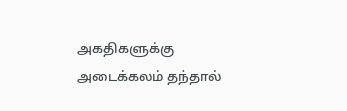அகதிகளுக்கு அடைக்கலம் தந்தால்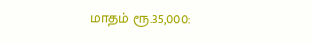மாதம் ரூ.35,000: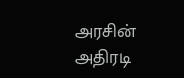அரசின் அதிரடி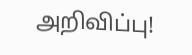அறிவிப்பு!